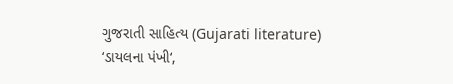ગુજરાતી સાહિત્ય (Gujarati literature)
‘ડાયલના પંખી‘,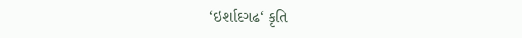‘ઇર્શાદગઢ‘ કૃતિ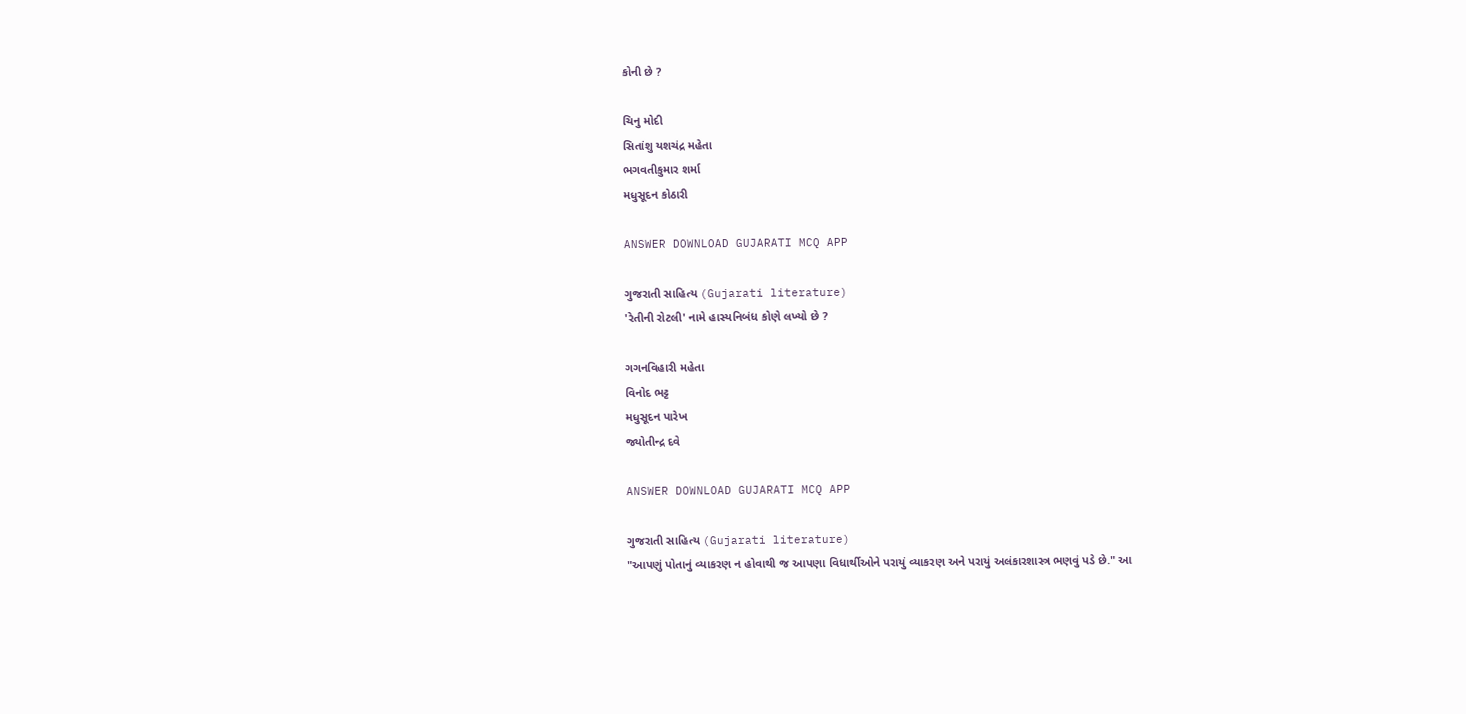કોની છે ?

ચિનુ મોદી
સિતાંશુ યશચંદ્ર મહેતા
ભગવતીકુમાર શર્મા
મધુસૂદન કોઠારી

ANSWER DOWNLOAD GUJARATI MCQ APP

ગુજરાતી સાહિત્ય (Gujarati literature)
'રેતીની રોટલી' નામે હાસ્યનિબંધ કોણે લખ્યો છે ?

ગગનવિહારી મહેતા
વિનોદ ભટ્ટ
મધુસૂદન પારેખ
જ્યોતીન્દ્ર દવે

ANSWER DOWNLOAD GUJARATI MCQ APP

ગુજરાતી સાહિત્ય (Gujarati literature)
"આપણું પોતાનું વ્યાકરણ ન હોવાથી જ આપણા વિધાર્થીઓને પરાયું વ્યાકરણ અને પરાયું અલંકારશાસ્ત્ર ભણવું પડે છે." આ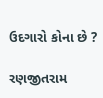ઉદગારો કોના છે ?

રણજીતરામ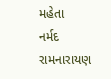મહેતા
નર્મદ
રામનારાયણ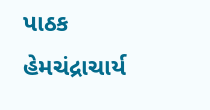પાઠક
હેમચંદ્રાચાર્ય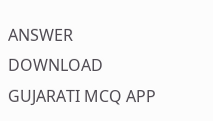ANSWER DOWNLOAD GUJARATI MCQ APP